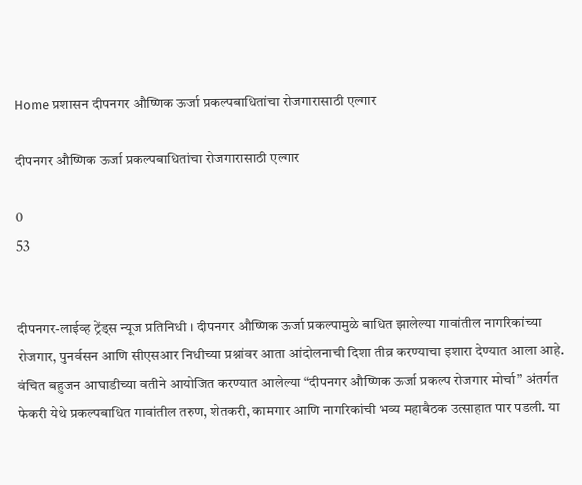Home प्रशासन दीपनगर औष्णिक ऊर्जा प्रकल्पबाधितांचा रोजगारासाठी एल्गार

दीपनगर औष्णिक ऊर्जा प्रकल्पबाधितांचा रोजगारासाठी एल्गार

0
53


दीपनगर-लाईव्ह ट्रेंड्स न्यूज प्रतिनिधी । दीपनगर औष्णिक ऊर्जा प्रकल्पामुळे बाधित झालेल्या गावांतील नागरिकांच्या रोजगार, पुनर्वसन आणि सीएसआर निधीच्या प्रश्नांवर आता आंदोलनाची दिशा तीव्र करण्याचा इशारा देण्यात आला आहे. वंचित बहुजन आघाडीच्या वतीने आयोजित करण्यात आलेल्या “दीपनगर औष्णिक ऊर्जा प्रकल्प रोजगार मोर्चा” अंतर्गत फेकरी येथे प्रकल्पबाधित गावांतील तरुण, शेतकरी, कामगार आणि नागरिकांची भव्य महाबैठक उत्साहात पार पडली. या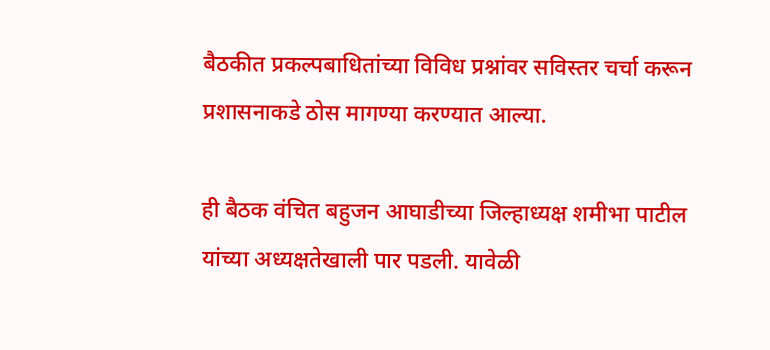बैठकीत प्रकल्पबाधितांच्या विविध प्रश्नांवर सविस्तर चर्चा करून प्रशासनाकडे ठोस मागण्या करण्यात आल्या.

ही बैठक वंचित बहुजन आघाडीच्या जिल्हाध्यक्ष शमीभा पाटील यांच्या अध्यक्षतेखाली पार पडली. यावेळी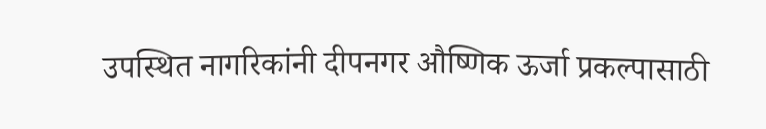उपस्थित नागरिकांनी दीपनगर औष्णिक ऊर्जा प्रकल्पासाठी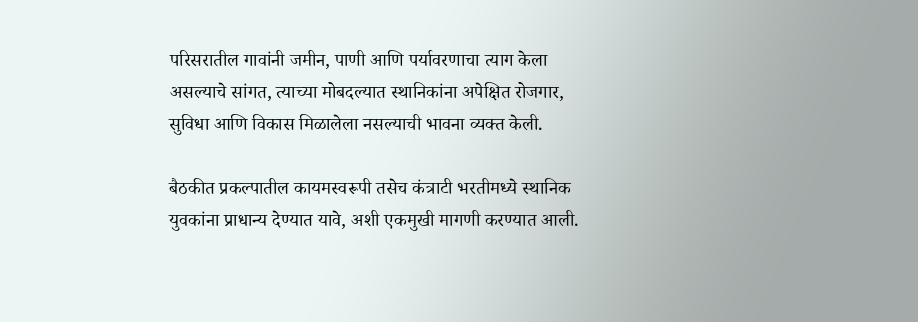परिसरातील गावांनी जमीन, पाणी आणि पर्यावरणाचा त्याग केला असल्याचे सांगत, त्याच्या मोबदल्यात स्थानिकांना अपेक्षित रोजगार, सुविधा आणि विकास मिळालेला नसल्याची भावना व्यक्त केली.

बैठकीत प्रकल्पातील कायमस्वरूपी तसेच कंत्राटी भरतीमध्ये स्थानिक युवकांना प्राधान्य देण्यात यावे, अशी एकमुखी मागणी करण्यात आली.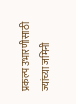प्रकल्प उभारणीसाठी ज्यांच्या जमिनी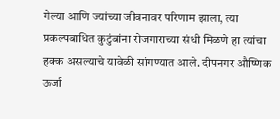गेल्या आणि ज्यांच्या जीवनावर परिणाम झाला, त्या प्रकल्पबाधित कुटुंबांना रोजगाराच्या संधी मिळणे हा त्यांचा हक्क असल्याचे यावेळी सांगण्यात आले. दीपनगर औष्णिक ऊर्जा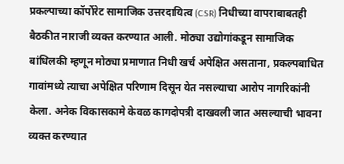प्रकल्पाच्या कॉर्पोरेट सामाजिक उत्तरदायित्व (CSR) निधीच्या वापराबाबतही बैठकीत नाराजी व्यक्त करण्यात आली. मोठ्या उद्योगांकडून सामाजिक बांधिलकी म्हणून मोठ्या प्रमाणात निधी खर्च अपेक्षित असताना, प्रकल्पबाधित गावांमध्ये त्याचा अपेक्षित परिणाम दिसून येत नसल्याचा आरोप नागरिकांनी केला. अनेक विकासकामे केवळ कागदोपत्री दाखवली जात असल्याची भावना व्यक्त करण्यात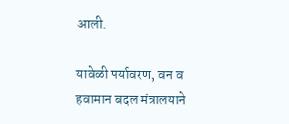आली.

यावेळी पर्यावरण, वन व हवामान बदल मंत्रालयाने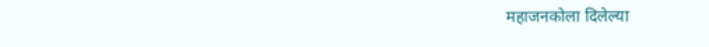महाजनकोला दिलेल्या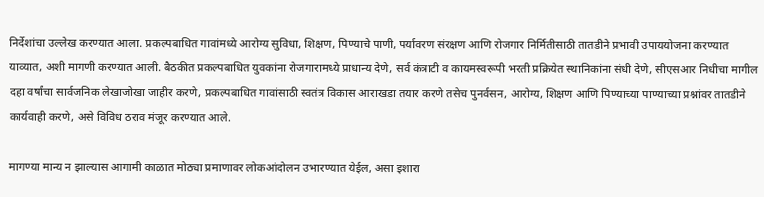निर्देशांचा उल्लेख करण्यात आला. प्रकल्पबाधित गावांमध्ये आरोग्य सुविधा, शिक्षण, पिण्याचे पाणी, पर्यावरण संरक्षण आणि रोजगार निर्मितीसाठी तातडीने प्रभावी उपाययोजना करण्यात याव्यात, अशी मागणी करण्यात आली. बैठकीत प्रकल्पबाधित युवकांना रोजगारामध्ये प्राधान्य देणे, सर्व कंत्राटी व कायमस्वरूपी भरती प्रक्रियेत स्थानिकांना संधी देणे, सीएसआर निधीचा मागील दहा वर्षांचा सार्वजनिक लेखाजोखा जाहीर करणे, प्रकल्पबाधित गावांसाठी स्वतंत्र विकास आराखडा तयार करणे तसेच पुनर्वसन, आरोग्य, शिक्षण आणि पिण्याच्या पाण्याच्या प्रश्नांवर तातडीने कार्यवाही करणे, असे विविध ठराव मंजूर करण्यात आले.

मागण्या मान्य न झाल्यास आगामी काळात मोठ्या प्रमाणावर लोकआंदोलन उभारण्यात येईल, असा इशारा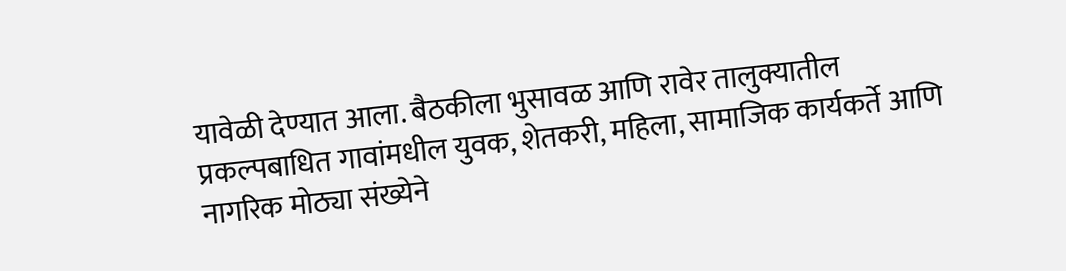यावेळी देण्यात आला. बैठकीला भुसावळ आणि रावेर तालुक्यातील प्रकल्पबाधित गावांमधील युवक, शेतकरी, महिला, सामाजिक कार्यकर्ते आणि नागरिक मोठ्या संख्येने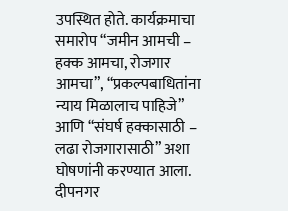उपस्थित होते. कार्यक्रमाचा समारोप “जमीन आमची – हक्क आमचा, रोजगार आमचा”, “प्रकल्पबाधितांना न्याय मिळालाच पाहिजे” आणि “संघर्ष हक्कासाठी – लढा रोजगारासाठी” अशा घोषणांनी करण्यात आला. दीपनगर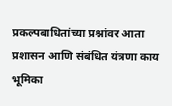प्रकल्पबाधितांच्या प्रश्नांवर आता प्रशासन आणि संबंधित यंत्रणा काय भूमिका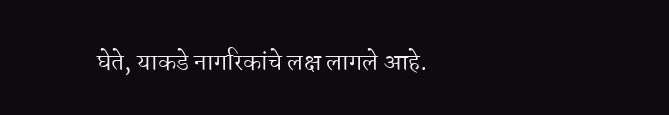घेते, याकडे नागरिकांचे लक्ष लागले आहे.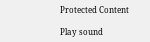Protected Content

Play sound